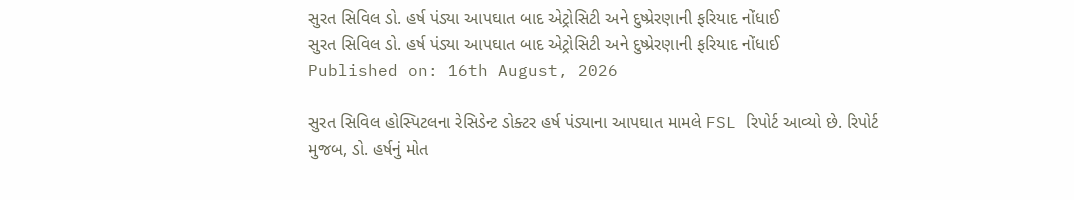સુરત સિવિલ ડો. હર્ષ પંડ્યા આપઘાત બાદ એટ્રોસિટી અને દુષ્પ્રેરણાની ફરિયાદ નોંધાઈ
સુરત સિવિલ ડો. હર્ષ પંડ્યા આપઘાત બાદ એટ્રોસિટી અને દુષ્પ્રેરણાની ફરિયાદ નોંધાઈ
Published on: 16th August, 2026

સુરત સિવિલ હોસ્પિટલના રેસિડેન્ટ ડોક્ટર હર્ષ પંડ્યાના આપઘાત મામલે FSL રિપોર્ટ આવ્યો છે. રિપોર્ટ મુજબ, ડો. હર્ષનું મોત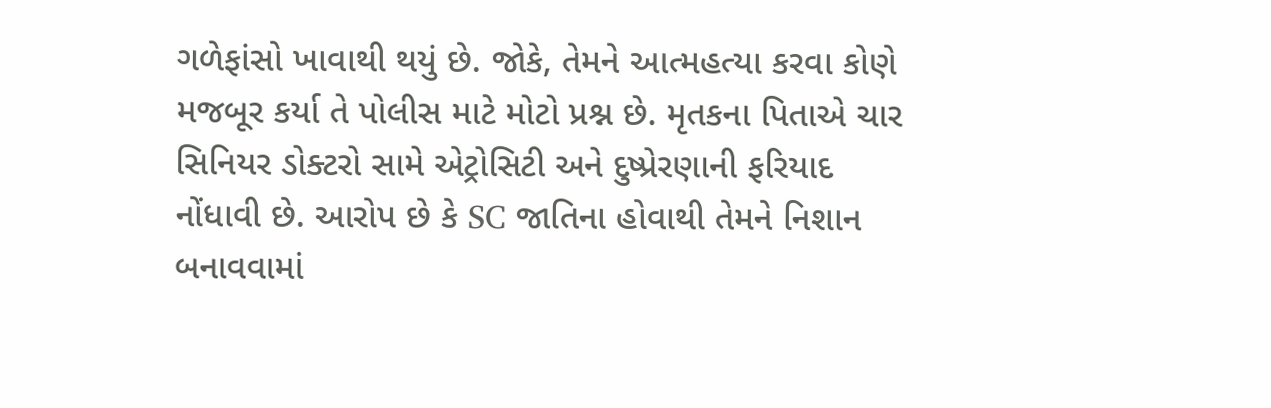ગળેફાંસો ખાવાથી થયું છે. જોકે, તેમને આત્મહત્યા કરવા કોણે મજબૂર કર્યા તે પોલીસ માટે મોટો પ્રશ્ન છે. મૃતકના પિતાએ ચાર સિનિયર ડોક્ટરો સામે એટ્રોસિટી અને દુષ્પ્રેરણાની ફરિયાદ નોંધાવી છે. આરોપ છે કે SC જાતિના હોવાથી તેમને નિશાન બનાવવામાં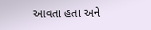આવતા હતા અને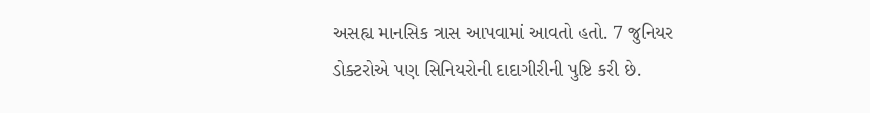અસહ્ય માનસિક ત્રાસ આપવામાં આવતો હતો. 7 જુનિયર ડોક્ટરોએ પણ સિનિયરોની દાદાગીરીની પુષ્ટિ કરી છે.